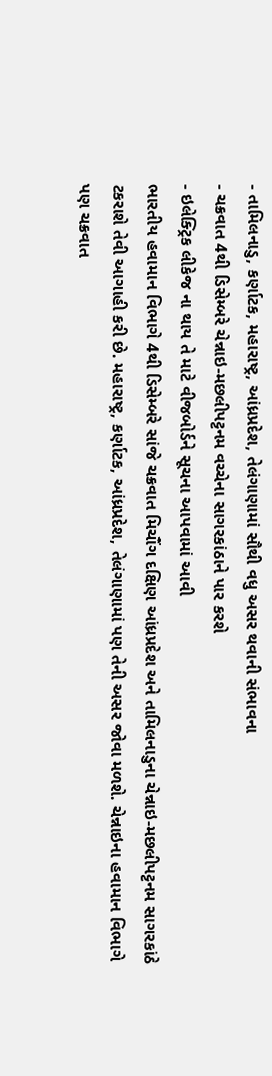- તામિલનાડુ, કર્ણાટક, મહારાષ્ટ્ર, આંધ્રપ્રદેશ, તેલંગાણામાં સૌથી વધુ અસર થવાની સંભાવના
- ચક્રવાત 4થી ડિસેમ્બરે ચેન્નાઇ-મછલીપટ્ટનમ વચ્ચેના સાગરકાંઠાને પાર કરશે
- ઇલેક્ટ્રિક લીકેજ ના થાય તે માટે વીજબોર્ડને સૂચના આપવામાં આવી
ભારતીય હવામાન વિભાગે 4થી ડિસેમ્બરે સાંજે ચક્રવાત મિચૌંગ દક્ષિણ આંધ્રપ્રદેશ અને તામિલનાડુના ચેન્નાઇ-મછલીપટ્ટનમ સાગરકાંઠે ટકરાશે તેવી આગાહી કરી છે. મહારાષ્ટ્ર, કર્ણાટક, આંધ્રપ્રદેશ, તેલંગાણામાં પણ તેની અસર જોવા મળશે. ચેન્નાઇના હવામાન વિભાગે પણ ચક્રવાત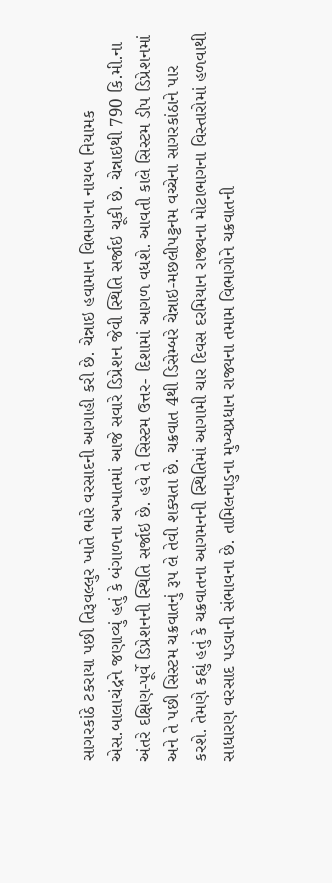સાગરકાંઠે ટકરાયા પછી તિરૂવલ્લુર ખાતે ભારે વરસાદની આગાહી કરી છે. ચેન્નાઇ હવામાન વિભાગના નાયબ નિયામક એસ.બાલાચંદ્રને જણાવ્યું હતું કે બંગાળના અખાતમાં આજે સવારે ડિપ્રેશન જેવી સ્થિતિ સર્જાઇ ચૂકી છે. ચેન્નાઇથી 790 કિ.મી.ના અંતરે દક્ષિણ-પૂર્વે ડિપ્રેશનની સ્થિતિ સર્જાઇ છે. હવે તે સિસ્ટમ ઉત્તર- દિશામાં આગળ વધશે. આવતી કાલે સિસ્ટમ ડીપ ડિપ્રેશનમાં અને તે પછી સિસ્ટમ ચક્રવાતનું રૂપ લે તેવી શક્યતા છે. ચક્રવાત 4થી ડિસેમ્બરે ચેન્નાઇ-મછલીપટ્ટનમ વચ્ચેના સાગરકાંઠાને પાર કરશે. તેમણે કહ્યું હતું કે ચક્રવાતના આગમનની સ્થિતિમાં આગામી ચાર દિવસ દરમિયાન રાજ્યના મોટાભાગના વિસ્તારોમાં હળવાથી સાધારણ વરસાદ પડવાની સંભાવના છે. તામિલનાડુના મુખ્યપ્રધાન રાજ્યના તમામ વિભાગોને ચક્રવાતની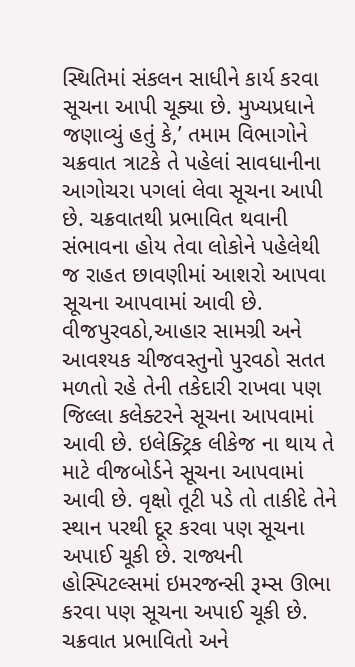સ્થિતિમાં સંકલન સાધીને કાર્ય કરવા સૂચના આપી ચૂક્યા છે. મુખ્યપ્રધાને જણાવ્યું હતું કે,’ તમામ વિભાગોને ચક્રવાત ત્રાટકે તે પહેલાં સાવધાનીના આગોચરા પગલાં લેવા સૂચના આપી છે. ચક્રવાતથી પ્રભાવિત થવાની સંભાવના હોય તેવા લોકોને પહેલેથી જ રાહત છાવણીમાં આશરો આપવા સૂચના આપવામાં આવી છે. વીજપુરવઠો,આહાર સામગ્રી અને આવશ્યક ચીજવસ્તુનો પુરવઠો સતત મળતો રહે તેની તકેદારી રાખવા પણ જિલ્લા કલેક્ટરને સૂચના આપવામાં આવી છે. ઇલેક્ટ્રિક લીકેજ ના થાય તે માટે વીજબોર્ડને સૂચના આપવામાં આવી છે. વૃક્ષો તૂટી પડે તો તાકીદે તેને સ્થાન પરથી દૂર કરવા પણ સૂચના અપાઈ ચૂકી છે. રાજ્યની હોસ્પિટલ્સમાં ઇમરજન્સી રૂમ્સ ઊભા કરવા પણ સૂચના અપાઈ ચૂકી છે. ચક્રવાત પ્રભાવિતો અને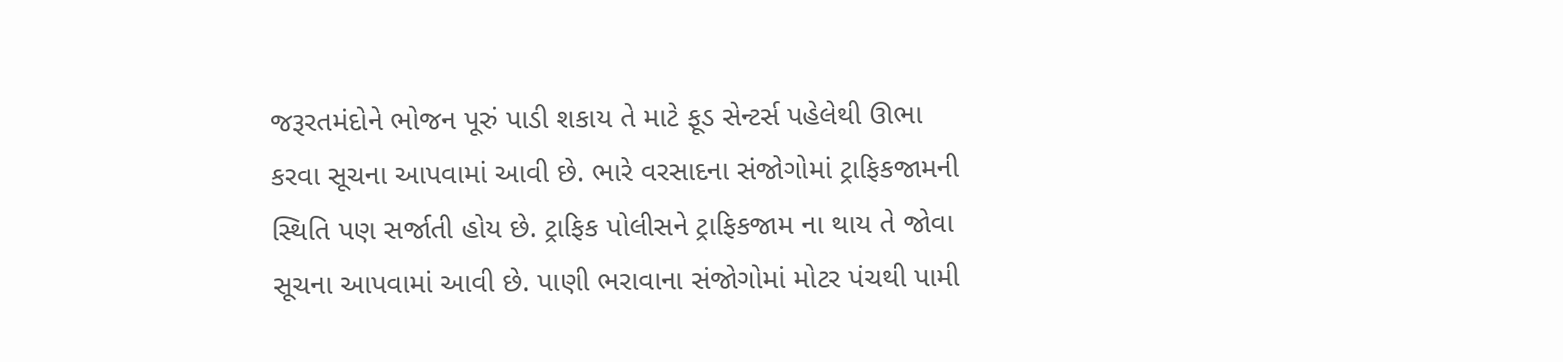જરૂરતમંદોને ભોજન પૂરું પાડી શકાય તે માટે ફૂડ સેન્ટર્સ પહેલેથી ઊભા કરવા સૂચના આપવામાં આવી છે. ભારે વરસાદના સંજોગોમાં ટ્રાફિકજામની સ્થિતિ પણ સર્જાતી હોય છે. ટ્રાફિક પોલીસને ટ્રાફિકજામ ના થાય તે જોવા સૂચના આપવામાં આવી છે. પાણી ભરાવાના સંજોગોમાં મોટર પંચથી પામી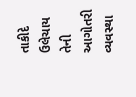તાકીદે ઉલેચાય તેની આગોતરી વ્યવસ્થા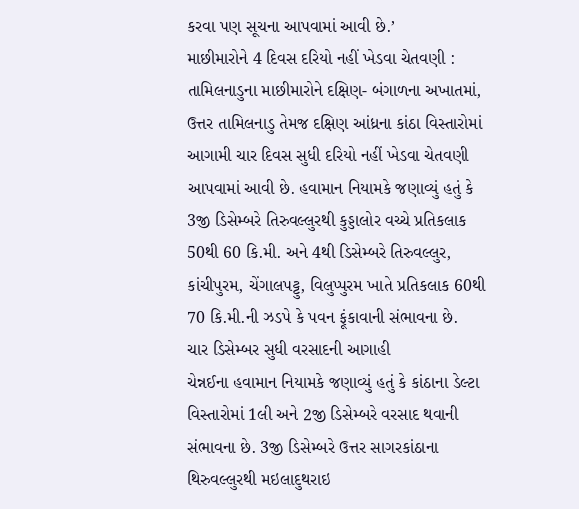કરવા પણ સૂચના આપવામાં આવી છે.’
માછીમારોને 4 દિવસ દરિયો નહીં ખેડવા ચેતવણી : તામિલનાડુના માછીમારોને દક્ષિણ- બંગાળના અખાતમાં, ઉત્તર તામિલનાડુ તેમજ દક્ષિણ આંધ્રના કાંઠા વિસ્તારોમાં આગામી ચાર દિવસ સુધી દરિયો નહીં ખેડવા ચેતવણી આપવામાં આવી છે. હવામાન નિયામકે જણાવ્યું હતું કે 3જી ડિસેમ્બરે તિરુવલ્લુરથી કુડ્ડાલોર વચ્ચે પ્રતિકલાક 50થી 60 કિ.મી. અને 4થી ડિસેમ્બરે તિરુવલ્લુર, કાંચીપુરમ, ચેંગાલપટ્ટુ, વિલુપ્પુરમ ખાતે પ્રતિકલાક 60થી 70 કિ.મી.ની ઝડપે કે પવન ફૂંકાવાની સંભાવના છે.
ચાર ડિસેમ્બર સુધી વરસાદની આગાહી
ચેન્નઈના હવામાન નિયામકે જણાવ્યું હતું કે કાંઠાના ડેલ્ટા વિસ્તારોમાં 1લી અને 2જી ડિસેમ્બરે વરસાદ થવાની સંભાવના છે. 3જી ડિસેમ્બરે ઉત્તર સાગરકાંઠાના થિરુવલ્લુરથી મઇલાદુથરાઇ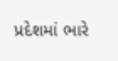પ્રદેશમાં ભારે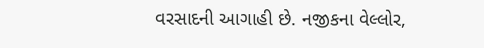વરસાદની આગાહી છે. નજીકના વેલ્લોર,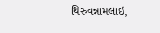થિરુવન્નામલાઇ,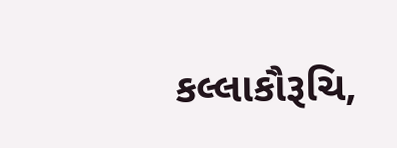કલ્લાકૌરૂચિ,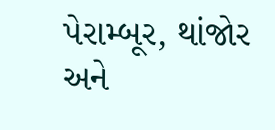પેરામ્બૂર, થાંજોર અને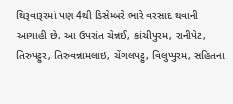થિરૂવારૂરમાં પણ 4થી ડિસેમ્બરે ભારે વરસાદ થવાની આગાહી છે. આ ઉપરાંત ચેન્નઈ, કાંચીપુરમ, રાનીપેટ, તિરુપટ્ટુર, તિરુવન્નામલાઇ, ચેંગલપટ્ટુ, વિલુપ્પુરમ, સહિતના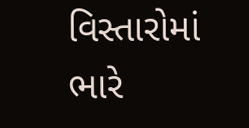વિસ્તારોમાં ભારે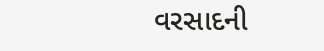વરસાદની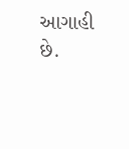આગાહી છે.